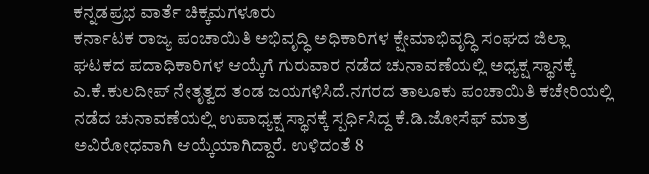ಕನ್ನಡಪ್ರಭ ವಾರ್ತೆ ಚಿಕ್ಕಮಗಳೂರು
ಕರ್ನಾಟಕ ರಾಜ್ಯ ಪಂಚಾಯಿತಿ ಅಭಿವೃದ್ಧಿ ಅಧಿಕಾರಿಗಳ ಕ್ಷೇಮಾಭಿವೃದ್ಧಿ ಸಂಘದ ಜಿಲ್ಲಾ ಘಟಕದ ಪದಾಧಿಕಾರಿಗಳ ಆಯ್ಕೆಗೆ ಗುರುವಾರ ನಡೆದ ಚುನಾವಣೆಯಲ್ಲಿ ಅಧ್ಯಕ್ಷ ಸ್ಥಾನಕ್ಕೆ ಎ.ಕೆ.ಕುಲದೀಪ್ ನೇತೃತ್ವದ ತಂಡ ಜಯಗಳಿಸಿದೆ.ನಗರದ ತಾಲೂಕು ಪಂಚಾಯಿತಿ ಕಚೇರಿಯಲ್ಲಿ ನಡೆದ ಚುನಾವಣೆಯಲ್ಲಿ ಉಪಾಧ್ಯಕ್ಷ ಸ್ಥಾನಕ್ಕೆ ಸ್ಪರ್ಧಿಸಿದ್ದ ಕೆ.ಡಿ.ಜೋಸೆಫ್ ಮಾತ್ರ ಅವಿರೋಧವಾಗಿ ಆಯ್ಕೆಯಾಗಿದ್ದಾರೆ. ಉಳಿದಂತೆ 8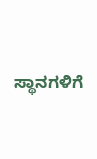ಸ್ಥಾನಗಳಿಗೆ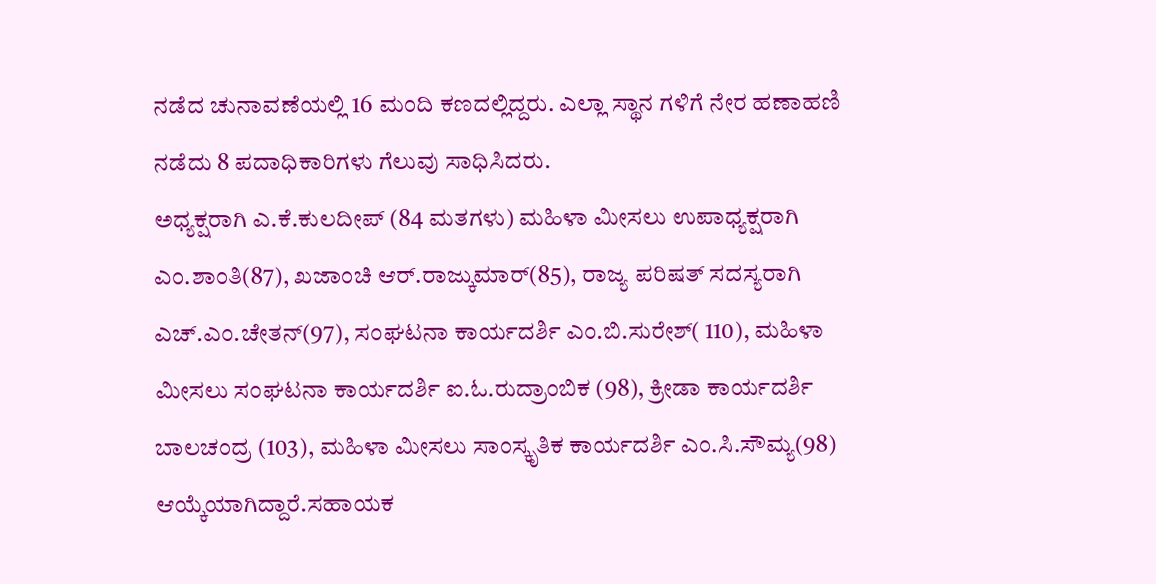ನಡೆದ ಚುನಾವಣೆಯಲ್ಲಿ 16 ಮಂದಿ ಕಣದಲ್ಲಿದ್ದರು. ಎಲ್ಲಾ ಸ್ಥಾನ ಗಳಿಗೆ ನೇರ ಹಣಾಹಣಿ ನಡೆದು 8 ಪದಾಧಿಕಾರಿಗಳು ಗೆಲುವು ಸಾಧಿಸಿದರು.
ಅಧ್ಯಕ್ಷರಾಗಿ ಎ.ಕೆ.ಕುಲದೀಪ್ (84 ಮತಗಳು) ಮಹಿಳಾ ಮೀಸಲು ಉಪಾಧ್ಯಕ್ಷರಾಗಿ ಎಂ.ಶಾಂತಿ(87), ಖಜಾಂಚಿ ಆರ್.ರಾಜ್ಕುಮಾರ್(85), ರಾಜ್ಯ ಪರಿಷತ್ ಸದಸ್ಯರಾಗಿ ಎಚ್.ಎಂ.ಚೇತನ್(97), ಸಂಘಟನಾ ಕಾರ್ಯದರ್ಶಿ ಎಂ.ಬಿ.ಸುರೇಶ್( 110), ಮಹಿಳಾ ಮೀಸಲು ಸಂಘಟನಾ ಕಾರ್ಯದರ್ಶಿ ಐ.ಓ.ರುದ್ರಾಂಬಿಕ (98), ಕ್ರೀಡಾ ಕಾರ್ಯದರ್ಶಿ ಬಾಲಚಂದ್ರ (103), ಮಹಿಳಾ ಮೀಸಲು ಸಾಂಸ್ಕೃತಿಕ ಕಾರ್ಯದರ್ಶಿ ಎಂ.ಸಿ.ಸೌಮ್ಯ(98) ಆಯ್ಕೆಯಾಗಿದ್ದಾರೆ.ಸಹಾಯಕ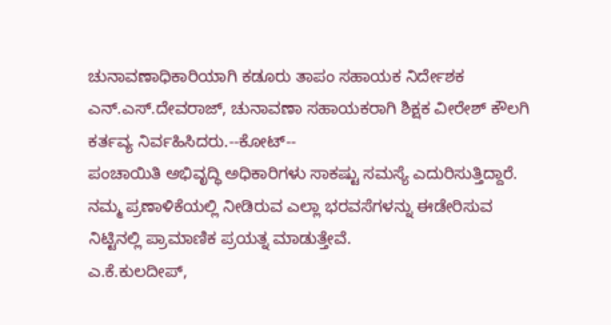ಚುನಾವಣಾಧಿಕಾರಿಯಾಗಿ ಕಡೂರು ತಾಪಂ ಸಹಾಯಕ ನಿರ್ದೇಶಕ ಎನ್.ಎಸ್.ದೇವರಾಜ್, ಚುನಾವಣಾ ಸಹಾಯಕರಾಗಿ ಶಿಕ್ಷಕ ವೀರೇಶ್ ಕೌಲಗಿ ಕರ್ತವ್ಯ ನಿರ್ವಹಿಸಿದರು.--ಕೋಟ್--
ಪಂಚಾಯಿತಿ ಅಭಿವೃದ್ಧಿ ಅಧಿಕಾರಿಗಳು ಸಾಕಷ್ಟು ಸಮಸ್ಯೆ ಎದುರಿಸುತ್ತಿದ್ದಾರೆ. ನಮ್ಮ ಪ್ರಣಾಳಿಕೆಯಲ್ಲಿ ನೀಡಿರುವ ಎಲ್ಲಾ ಭರವಸೆಗಳನ್ನು ಈಡೇರಿಸುವ ನಿಟ್ಟಿನಲ್ಲಿ ಪ್ರಾಮಾಣಿಕ ಪ್ರಯತ್ನ ಮಾಡುತ್ತೇವೆ.
ಎ.ಕೆ.ಕುಲದೀಪ್,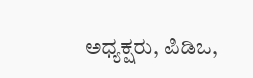ಅಧ್ಯಕ್ಷರು, ಪಿಡಿಒ,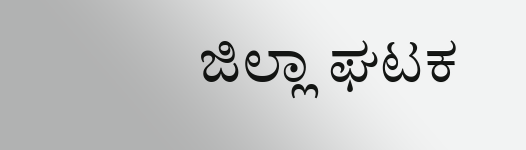ಜಿಲ್ಲಾ ಘಟಕ